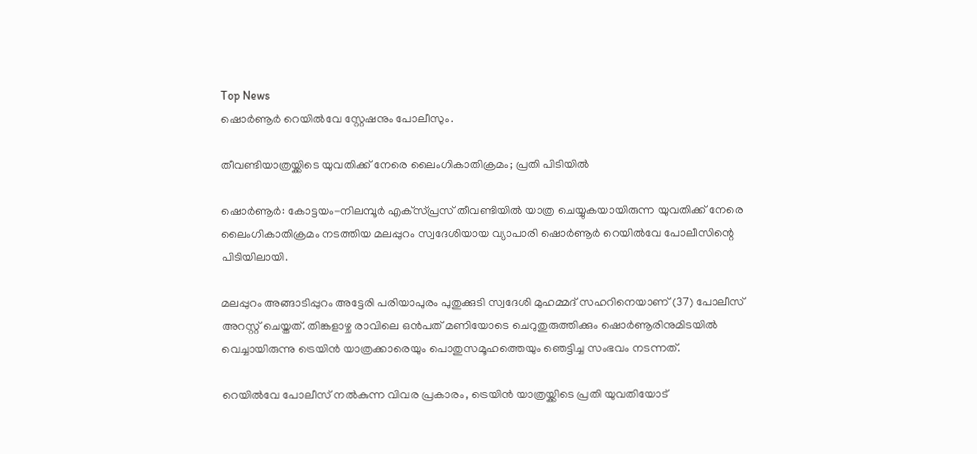Top News
ഷൊർണൂർ റെയിൽവേ സ്റ്റേഷനും പോലീസും.

തീവണ്ടിയാത്രയ്ക്കിടെ യുവതിക്ക് നേരെ ലൈംഗികാതിക്രമം; പ്രതി പിടിയിൽ

ഷൊർണൂർ: കോട്ടയം-നിലമ്പൂർ എക്‌സ്പ്രസ് തീവണ്ടിയിൽ യാത്ര ചെയ്യുകയായിരുന്ന യുവതിക്ക് നേരെ ലൈംഗികാതിക്രമം നടത്തിയ മലപ്പുറം സ്വദേശിയായ വ്യാപാരി ഷൊർണൂർ റെയിൽവേ പോലീസിന്റെ പിടിയിലായി.

മലപ്പുറം അങ്ങാടിപ്പുറം അട്ടേരി പരിയാപുരം പുതുക്കുടി സ്വദേശി മുഹമ്മദ് സഹറിനെയാണ് (37) പോലീസ് അറസ്റ്റ് ചെയ്തത്. തിങ്കളാഴ്ച രാവിലെ ഒൻപത് മണിയോടെ ചെറുതുരുത്തിക്കും ഷൊർണൂരിനുമിടയിൽ വെച്ചായിരുന്നു ട്രെയിൻ യാത്രക്കാരെയും പൊതുസമൂഹത്തെയും ഞെട്ടിച്ച സംഭവം നടന്നത്.

റെയിൽവേ പോലീസ് നൽകുന്ന വിവര പ്രകാരം, ട്രെയിൻ യാത്രയ്ക്കിടെ പ്രതി യുവതിയോട്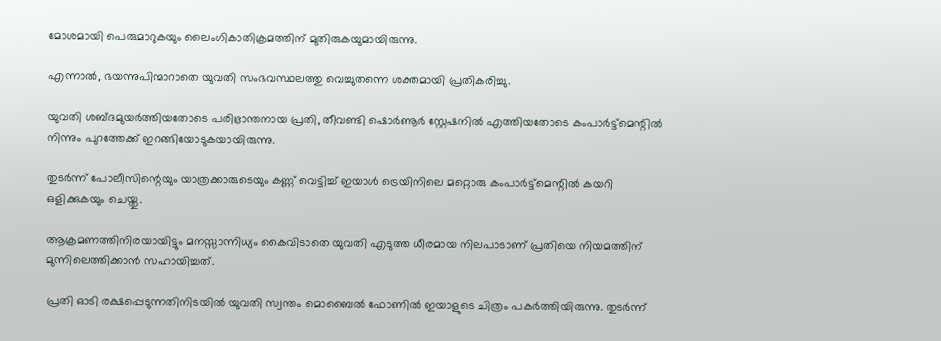മോശമായി പെരുമാറുകയും ലൈംഗികാതിക്രമത്തിന് മുതിരുകയുമായിരുന്നു.

എന്നാൽ, ഭയന്നുപിന്മാറാതെ യുവതി സംഭവസ്ഥലത്തു വെച്ചുതന്നെ ശക്തമായി പ്രതികരിച്ചു.

യുവതി ശബ്ദമുയർത്തിയതോടെ പരിഭ്രാന്തനായ പ്രതി, തീവണ്ടി ഷൊർണൂർ സ്റ്റേഷനിൽ എത്തിയതോടെ കംപാർട്ട്മെന്റിൽ നിന്നും പുറത്തേക്ക് ഇറങ്ങിയോടുകയായിരുന്നു.

തുടർന്ന് പോലീസിന്റെയും യാത്രക്കാരുടെയും കണ്ണ് വെട്ടിച്ച് ഇയാൾ ട്രെയിനിലെ മറ്റൊരു കംപാർട്ട്മെന്റിൽ കയറി ഒളിക്കുകയും ചെയ്തു.

ആക്രമണത്തിനിരയായിട്ടും മനസ്സാന്നിധ്യം കൈവിടാതെ യുവതി എടുത്ത ധീരമായ നിലപാടാണ് പ്രതിയെ നിയമത്തിന് മുന്നിലെത്തിക്കാൻ സഹായിച്ചത്.

പ്രതി ഓടി രക്ഷപ്പെടുന്നതിനിടയിൽ യുവതി സ്വന്തം മൊബൈൽ ഫോണിൽ ഇയാളുടെ ചിത്രം പകർത്തിയിരുന്നു. തുടർന്ന്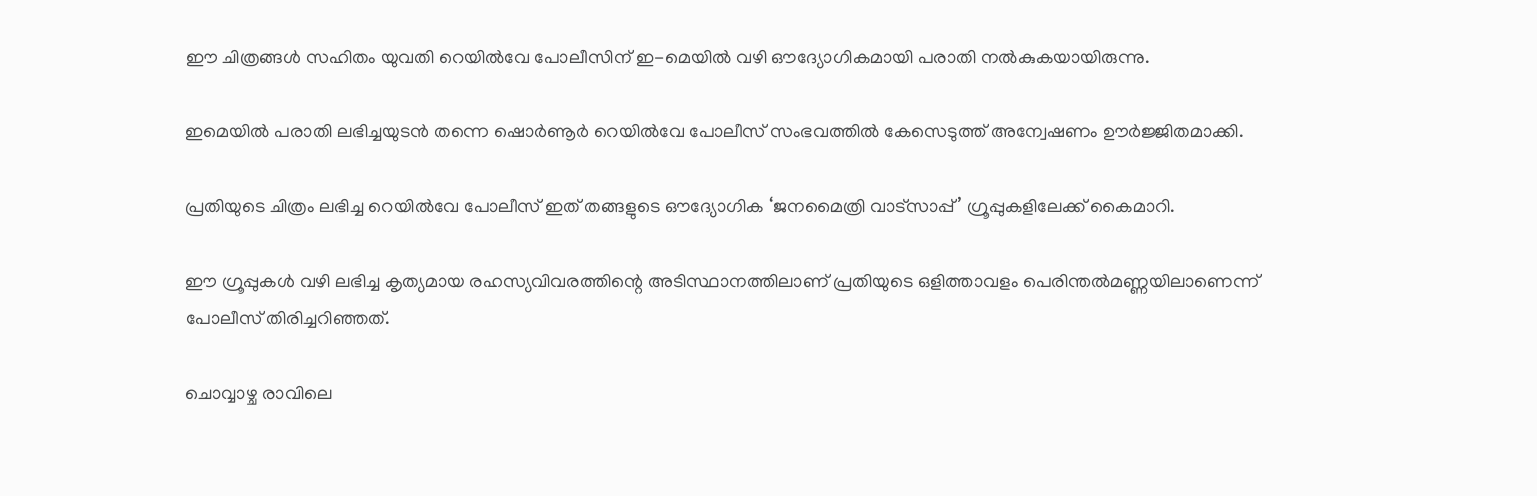ഈ ചിത്രങ്ങൾ സഹിതം യുവതി റെയിൽവേ പോലീസിന് ഇ-മെയിൽ വഴി ഔദ്യോഗികമായി പരാതി നൽകുകയായിരുന്നു.

ഇമെയിൽ പരാതി ലഭിച്ചയുടൻ തന്നെ ഷൊർണൂർ റെയിൽവേ പോലീസ് സംഭവത്തിൽ കേസെടുത്ത് അന്വേഷണം ഊർജ്ജിതമാക്കി.

പ്രതിയുടെ ചിത്രം ലഭിച്ച റെയിൽവേ പോലീസ് ഇത് തങ്ങളുടെ ഔദ്യോഗിക ‘ജനമൈത്രി വാട്സാപ്പ്’ ഗ്രൂപ്പുകളിലേക്ക് കൈമാറി.

ഈ ഗ്രൂപ്പുകൾ വഴി ലഭിച്ച കൃത്യമായ രഹസ്യവിവരത്തിന്റെ അടിസ്ഥാനത്തിലാണ് പ്രതിയുടെ ഒളിത്താവളം പെരിന്തൽമണ്ണയിലാണെന്ന് പോലീസ് തിരിച്ചറിഞ്ഞത്.

ചൊവ്വാഴ്ച രാവിലെ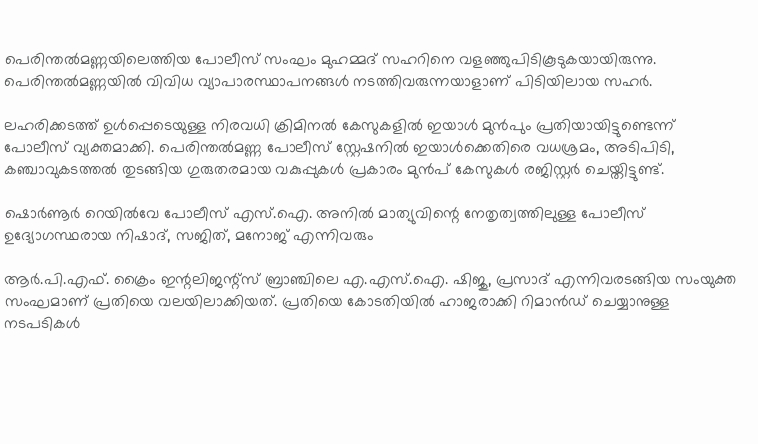പെരിന്തൽമണ്ണയിലെത്തിയ പോലീസ് സംഘം മുഹമ്മദ് സഹറിനെ വളഞ്ഞുപിടികൂടുകയായിരുന്നു. പെരിന്തൽമണ്ണയിൽ വിവിധ വ്യാപാരസ്ഥാപനങ്ങൾ നടത്തിവരുന്നയാളാണ് പിടിയിലായ സഹർ.

ലഹരിക്കടത്ത് ഉൾപ്പെടെയുള്ള നിരവധി ക്രിമിനൽ കേസുകളിൽ ഇയാൾ മുൻപും പ്രതിയായിട്ടുണ്ടെന്ന് പോലീസ് വ്യക്തമാക്കി. പെരിന്തൽമണ്ണ പോലീസ് സ്റ്റേഷനിൽ ഇയാൾക്കെതിരെ വധശ്രമം, അടിപിടി, കഞ്ചാവുകടത്തൽ തുടങ്ങിയ ഗുരുതരമായ വകുപ്പുകൾ പ്രകാരം മുൻപ് കേസുകൾ രജിസ്റ്റർ ചെയ്തിട്ടുണ്ട്.

ഷൊർണൂർ റെയിൽവേ പോലീസ് എസ്.ഐ. അനിൽ മാത്യുവിന്റെ നേതൃത്വത്തിലുള്ള പോലീസ് ഉദ്യോഗസ്ഥരായ നിഷാദ്, സജിത്, മനോജ് എന്നിവരും

ആർ.പി.എഫ്. ക്രൈം ഇന്റലിജന്റ്സ് ബ്രാഞ്ചിലെ എ.എസ്.ഐ. ഷിജു, പ്രസാദ് എന്നിവരടങ്ങിയ സംയുക്ത സംഘമാണ് പ്രതിയെ വലയിലാക്കിയത്. പ്രതിയെ കോടതിയിൽ ഹാജരാക്കി റിമാൻഡ് ചെയ്യാനുള്ള നടപടികൾ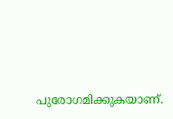പുരോഗമിക്കുകയാണ്.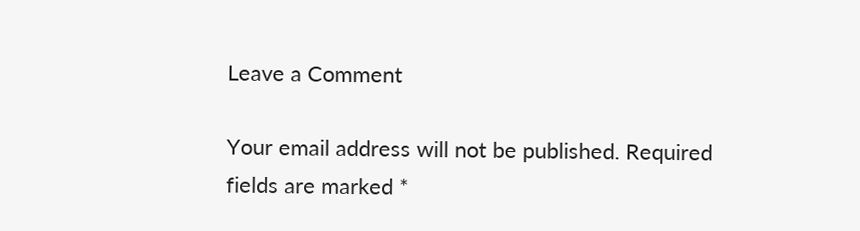Leave a Comment

Your email address will not be published. Required fields are marked *